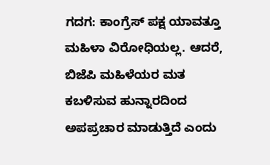ಗದಗ: ಕಾಂಗ್ರೆಸ್ ಪಕ್ಷ ಯಾವತ್ತೂ ಮಹಿಳಾ ವಿರೋಧಿಯಲ್ಲ. ಆದರೆ, ಬಿಜೆಪಿ ಮಹಿಳೆಯರ ಮತ ಕಬಳಿಸುವ ಹುನ್ನಾರದಿಂದ ಅಪಪ್ರಚಾರ ಮಾಡುತ್ತಿದೆ ಎಂದು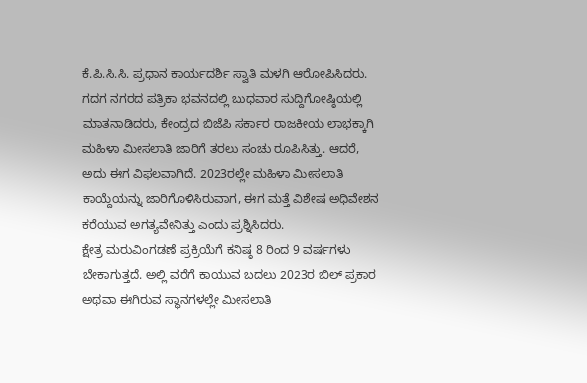ಕೆ.ಪಿ.ಸಿ.ಸಿ. ಪ್ರಧಾನ ಕಾರ್ಯದರ್ಶಿ ಸ್ವಾತಿ ಮಳಗಿ ಆರೋಪಿಸಿದರು. ಗದಗ ನಗರದ ಪತ್ರಿಕಾ ಭವನದಲ್ಲಿ ಬುಧವಾರ ಸುದ್ದಿಗೋಷ್ಠಿಯಲ್ಲಿ ಮಾತನಾಡಿದರು, ಕೇಂದ್ರದ ಬಿಜೆಪಿ ಸರ್ಕಾರ ರಾಜಕೀಯ ಲಾಭಕ್ಕಾಗಿ ಮಹಿಳಾ ಮೀಸಲಾತಿ ಜಾರಿಗೆ ತರಲು ಸಂಚು ರೂಪಿಸಿತ್ತು. ಆದರೆ, ಅದು ಈಗ ವಿಫಲವಾಗಿದೆ. 2023ರಲ್ಲೇ ಮಹಿಳಾ ಮೀಸಲಾತಿ ಕಾಯ್ದೆಯನ್ನು ಜಾರಿಗೊಳಿಸಿರುವಾಗ, ಈಗ ಮತ್ತೆ ವಿಶೇಷ ಅಧಿವೇಶನ ಕರೆಯುವ ಅಗತ್ಯವೇನಿತ್ತು ಎಂದು ಪ್ರಶ್ನಿಸಿದರು.
ಕ್ಷೇತ್ರ ಮರುವಿಂಗಡಣೆ ಪ್ರಕ್ರಿಯೆಗೆ ಕನಿಷ್ಠ 8 ರಿಂದ 9 ವರ್ಷಗಳು ಬೇಕಾಗುತ್ತದೆ. ಅಲ್ಲಿ ವರೆಗೆ ಕಾಯುವ ಬದಲು 2023ರ ಬಿಲ್ ಪ್ರಕಾರ ಅಥವಾ ಈಗಿರುವ ಸ್ಥಾನಗಳಲ್ಲೇ ಮೀಸಲಾತಿ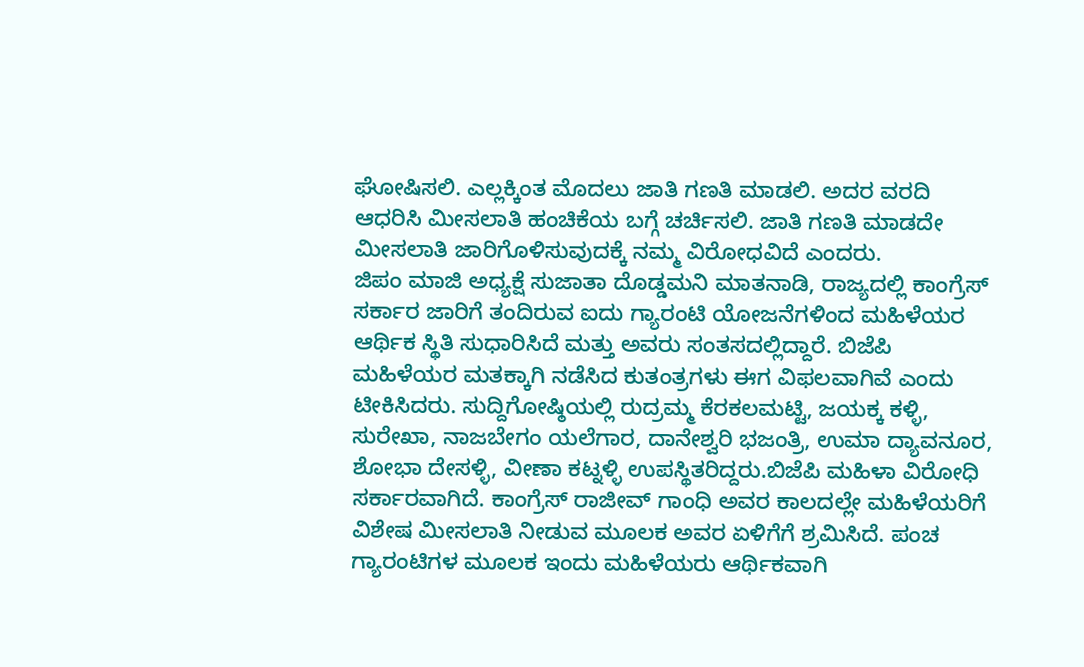ಘೋಷಿಸಲಿ. ಎಲ್ಲಕ್ಕಿಂತ ಮೊದಲು ಜಾತಿ ಗಣತಿ ಮಾಡಲಿ. ಅದರ ವರದಿ ಆಧರಿಸಿ ಮೀಸಲಾತಿ ಹಂಚಿಕೆಯ ಬಗ್ಗೆ ಚರ್ಚಿಸಲಿ. ಜಾತಿ ಗಣತಿ ಮಾಡದೇ ಮೀಸಲಾತಿ ಜಾರಿಗೊಳಿಸುವುದಕ್ಕೆ ನಮ್ಮ ವಿರೋಧವಿದೆ ಎಂದರು.
ಜಿಪಂ ಮಾಜಿ ಅಧ್ಯಕ್ಷೆ ಸುಜಾತಾ ದೊಡ್ಡಮನಿ ಮಾತನಾಡಿ, ರಾಜ್ಯದಲ್ಲಿ ಕಾಂಗ್ರೆಸ್ ಸರ್ಕಾರ ಜಾರಿಗೆ ತಂದಿರುವ ಐದು ಗ್ಯಾರಂಟಿ ಯೋಜನೆಗಳಿಂದ ಮಹಿಳೆಯರ ಆರ್ಥಿಕ ಸ್ಥಿತಿ ಸುಧಾರಿಸಿದೆ ಮತ್ತು ಅವರು ಸಂತಸದಲ್ಲಿದ್ದಾರೆ. ಬಿಜೆಪಿ ಮಹಿಳೆಯರ ಮತಕ್ಕಾಗಿ ನಡೆಸಿದ ಕುತಂತ್ರಗಳು ಈಗ ವಿಫಲವಾಗಿವೆ ಎಂದು ಟೀಕಿಸಿದರು. ಸುದ್ದಿಗೋಷ್ಠಿಯಲ್ಲಿ ರುದ್ರಮ್ಮ ಕೆರಕಲಮಟ್ಟಿ, ಜಯಕ್ಕ ಕಳ್ಳಿ, ಸುರೇಖಾ, ನಾಜಬೇಗಂ ಯಲೆಗಾರ, ದಾನೇಶ್ವರಿ ಭಜಂತ್ರಿ, ಉಮಾ ದ್ಯಾವನೂರ, ಶೋಭಾ ದೇಸಳ್ಳಿ, ವೀಣಾ ಕಟ್ನಳ್ಳಿ ಉಪಸ್ಥಿತರಿದ್ದರು.ಬಿಜೆಪಿ ಮಹಿಳಾ ವಿರೋಧಿ ಸರ್ಕಾರವಾಗಿದೆ. ಕಾಂಗ್ರೆಸ್ ರಾಜೀವ್ ಗಾಂಧಿ ಅವರ ಕಾಲದಲ್ಲೇ ಮಹಿಳೆಯರಿಗೆ ವಿಶೇಷ ಮೀಸಲಾತಿ ನೀಡುವ ಮೂಲಕ ಅವರ ಏಳಿಗೆಗೆ ಶ್ರಮಿಸಿದೆ. ಪಂಚ ಗ್ಯಾರಂಟಿಗಳ ಮೂಲಕ ಇಂದು ಮಹಿಳೆಯರು ಆರ್ಥಿಕವಾಗಿ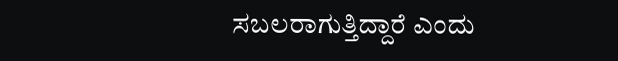ಸಬಲರಾಗುತ್ತಿದ್ದಾರೆ ಎಂದು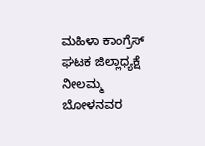ಮಹಿಳಾ ಕಾಂಗ್ರೆಸ್ ಘಟಕ ಜಿಲ್ಲಾಧ್ಯಕ್ಷೆ ನೀಲಮ್ಮ ಬೋಳನವರ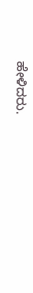ಹೇಳಿದರು.